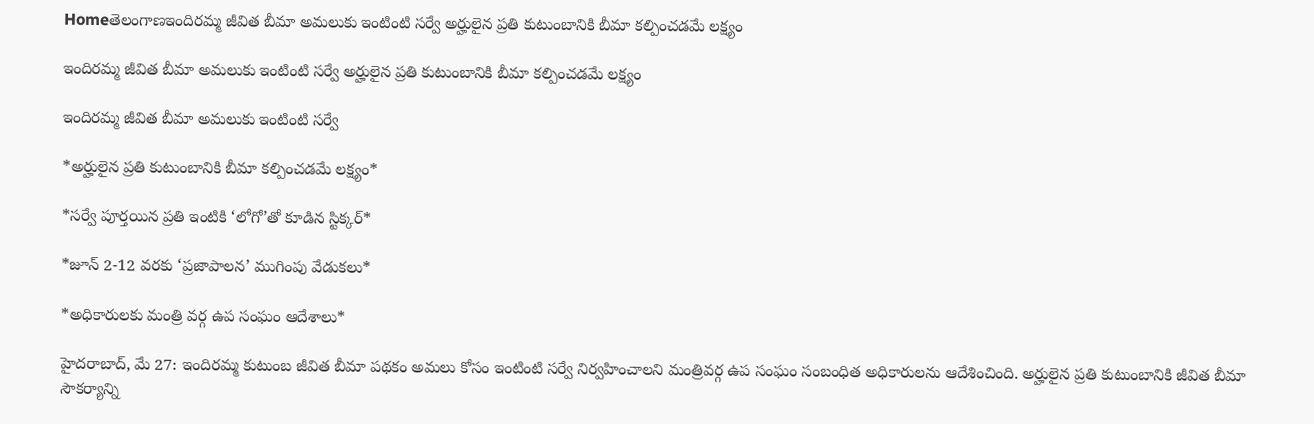Homeతెలంగాణఇందిరమ్మ జీవిత బీమా అమలుకు ఇంటింటి సర్వే అర్హులైన ప్రతి కుటుంబానికి బీమా కల్పించడమే లక్ష్యం

ఇందిరమ్మ జీవిత బీమా అమలుకు ఇంటింటి సర్వే అర్హులైన ప్రతి కుటుంబానికి బీమా కల్పించడమే లక్ష్యం

ఇందిరమ్మ జీవిత బీమా అమలుకు ఇంటింటి సర్వే

*అర్హులైన ప్రతి కుటుంబానికి బీమా కల్పించడమే లక్ష్యం*

*సర్వే పూర్తయిన ప్రతి ఇంటికి ‘లోగో’తో కూడిన స్టిక్కర్‌*

*జూన్‌ 2-12 వరకు ‘ప్రజాపాలన’ ముగింపు వేడుకలు*

*అధికారులకు మంత్రి వర్గ ఉప సంఘం ఆదేశాలు*

హైదరాబాద్‌, మే 27: ఇందిరమ్మ కుటుంబ జీవిత బీమా పథకం అమలు కోసం ఇంటింటి సర్వే నిర్వహించాలని మంత్రివర్గ ఉప సంఘం సంబంధిత అధికారులను ఆదేశించింది. అర్హులైన ప్రతి కుటుంబానికి జీవిత బీమా సౌకర్యాన్ని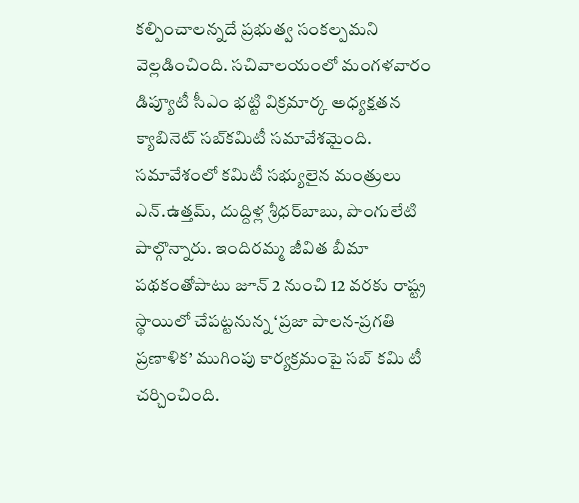కల్పించాలన్నదే ప్రభుత్వ సంకల్పమని వెల్లడించింది. సచివాలయంలో మంగళవారం డిప్యూటీ సీఎం భట్టి విక్రమార్క అధ్యక్షతన క్యాబినెట్‌ సబ్‌కమిటీ సమావేశమైంది. సమావేశంలో కమిటీ సభ్యులైన మంత్రులు ఎన్‌.ఉత్తమ్‌, దుద్దిళ్ల శ్రీధర్‌బాబు, పొంగులేటి పాల్గొన్నారు. ఇందిరమ్మ జీవిత బీమా పథకంతోపాటు జూన్‌ 2 నుంచి 12 వరకు రాష్ట్ర స్థాయిలో చేపట్టనున్న ‘ప్రజా పాలన-ప్రగతి ప్రణాళిక’ ముగింపు కార్యక్రమంపై సబ్‌ కమి టీ చర్చించింది.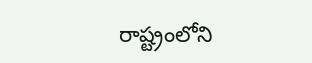రాష్ట్రంలోని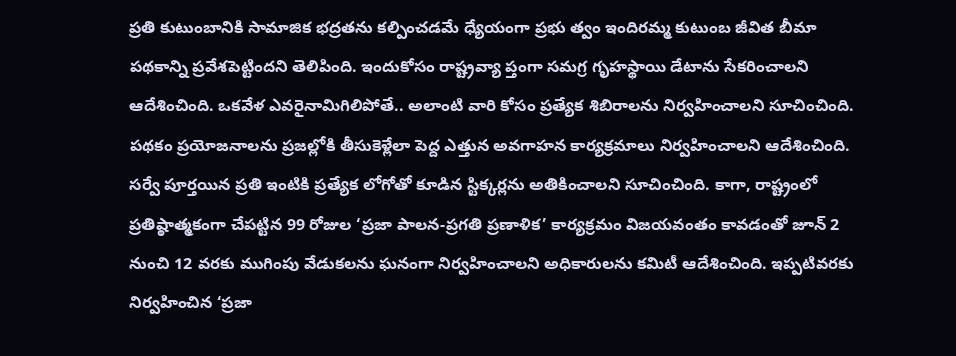ప్రతి కుటుంబానికి సామాజిక భద్రతను కల్పించడమే ధ్యేయంగా ప్రభు త్వం ఇందిరమ్మ కుటుంబ జీవిత బీమా పథకాన్ని ప్రవేశపెట్టిందని తెలిపింది. ఇందుకోసం రాష్ట్రవ్యా ప్తంగా సమగ్ర గృహస్థాయి డేటాను సేకరించాలని ఆదేశించింది. ఒకవేళ ఎవరైనామిగిలిపోతే.. అలాంటి వారి కోసం ప్రత్యేక శిబిరాలను నిర్వహించాలని సూచించింది. పథకం ప్రయోజనాలను ప్రజల్లోకి తీసుకెళ్లేలా పెద్ద ఎత్తున అవగాహన కార్యక్రమాలు నిర్వహించాలని ఆదేశించింది. సర్వే పూర్తయిన ప్రతి ఇంటికి ప్రత్యేక లోగోతో కూడిన స్టిక్కర్లను అతికించాలని సూచించింది. కాగా, రాష్ట్రంలో ప్రతిష్ఠాత్మకంగా చేపట్టిన 99 రోజుల ‘ప్రజా పాలన-ప్రగతి ప్రణాళిక’ కార్యక్రమం విజయవంతం కావడంతో జూన్‌ 2 నుంచి 12 వరకు ముగింపు వేడుకలను ఘనంగా నిర్వహించాలని అధికారులను కమిటీ ఆదేశించింది. ఇప్పటివరకు నిర్వహించిన ‘ప్రజా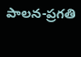పాలన-ప్రగతి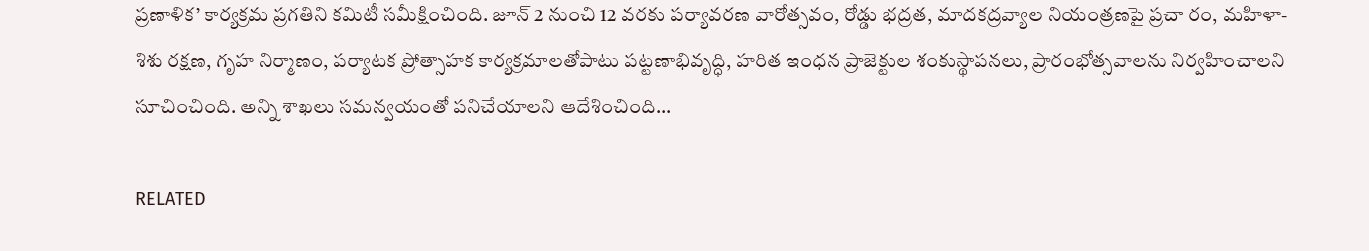ప్రణాళిక’ కార్యక్రమ ప్రగతిని కమిటీ సమీక్షించింది. జూన్‌ 2 నుంచి 12 వరకు పర్యావరణ వారోత్సవం, రోడ్డు భద్రత, మాదకద్రవ్యాల నియంత్రణపై ప్రచా రం, మహిళా-శిశు రక్షణ, గృహ నిర్మాణం, పర్యాటక ప్రోత్సాహక కార్యక్రమాలతోపాటు పట్టణాభివృద్ధి, హరిత ఇంధన ప్రాజెక్టుల శంకుస్థాపనలు, ప్రారంభోత్సవాలను నిర్వహించాలని సూచించింది. అన్ని శాఖలు సమన్వయంతో పనిచేయాలని ఆదేశించింది…

RELATED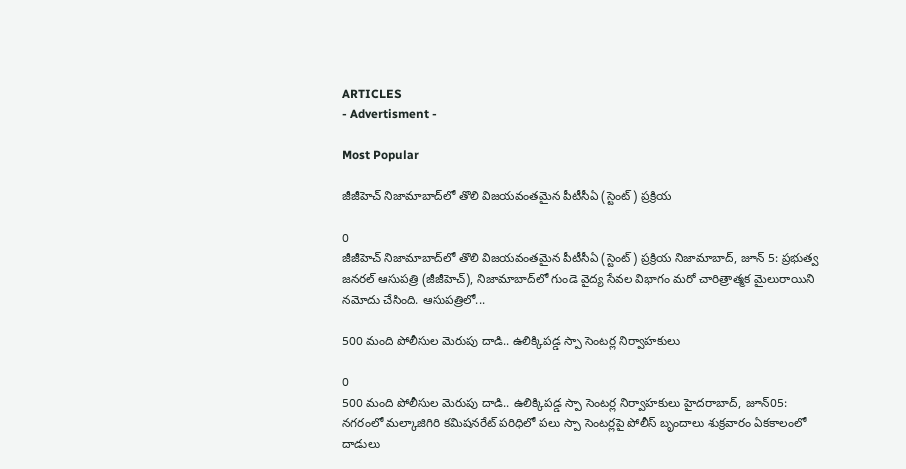ARTICLES
- Advertisment -

Most Popular

జీజీహెచ్ నిజామాబాద్‌లో తొలి విజయవంతమైన పీటీసీఏ (స్టెంట్) ప్రక్రియ

0
జీజీహెచ్ నిజామాబాద్‌లో తొలి విజయవంతమైన పీటీసీఏ (స్టెంట్) ప్రక్రియ నిజామాబాద్, జూన్ 5: ప్రభుత్వ జనరల్ ఆసుపత్రి (జీజీహెచ్), నిజామాబాద్‌లో గుండె వైద్య సేవల విభాగం మరో చారిత్రాత్మక మైలురాయిని నమోదు చేసింది. ఆసుపత్రిలో...

500 మంది పోలీసుల మెరుపు దాడి.. ఉలిక్కిపడ్డ స్పా సెంటర్ల నిర్వాహకులు

0
500 మంది పోలీసుల మెరుపు దాడి.. ఉలిక్కిపడ్డ స్పా సెంటర్ల నిర్వాహకులు హైదరాబాద్, జూన్05: నగరంలో మల్కాజిగిరి కమిషనరేట్ పరిధిలో పలు స్పా సెంటర్లపై పోలీస్ బృందాలు శుక్రవారం ఏకకాలంలో దాడులు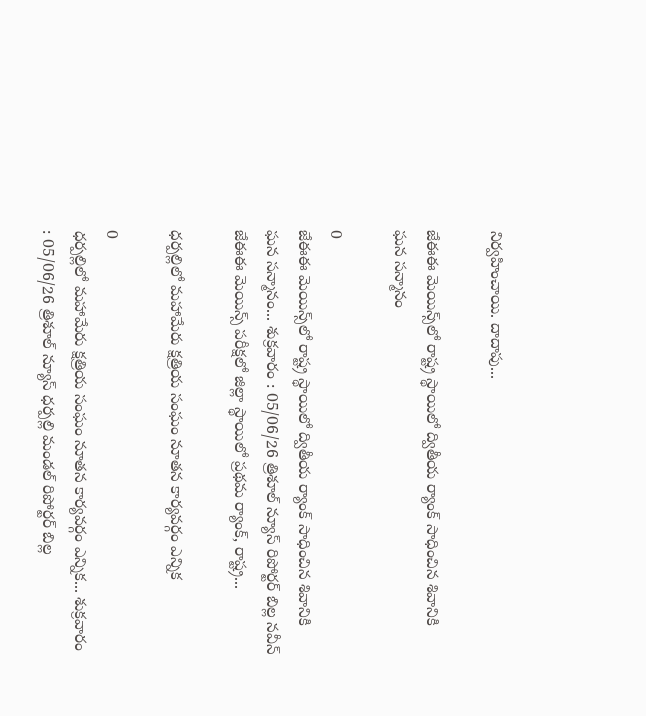నిర్వహించాయి. దాదాపు...

జేఈఈ మెయిన్స్‌లో రాష్ట్ర స్థాయిలో ద్వితీయ ర్యాంక్ సాధించిన శివానికి ఘన సన్మానం

0
జేఈఈ మెయిన్స్‌లో రాష్ట్ర స్థాయిలో ద్వితీయ ర్యాంక్ సాధించిన శివానికి ఘన సన్మానం... శుక్రవారం : 05/06/26 త్రిశూల్ న్యూస్ రిపోర్టర్ బిల్ల నవీన్  జేఈఈ మెయిన్స్ పరీక్షలో జిల్లా స్థాయిలో ప్రథమ ర్యాంక్, రాష్ట్ర...

ధర్పల్లిలో మహామేరు క్షత్రియ సంఘం నూతన కార్యవర్గం ఎన్నిక

0
ధర్పల్లిలో మహామేరు క్షత్రియ సంఘం నూతన కార్యవర్గం ఎన్నిక... శుక్రవారం  : 05/06/26 త్రిశూల్ న్యూస్ ధర్పల్లి మండల్ రిపోర్టర్ బిల్ల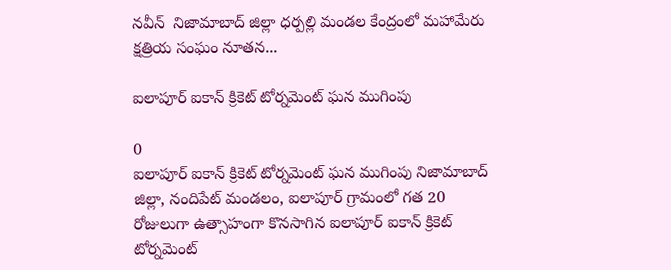నవీన్  నిజామాబాద్ జిల్లా ధర్పల్లి మండల కేంద్రంలో మహామేరు క్షత్రియ సంఘం నూతన...

ఐలాపూర్ ఐకాన్ క్రికెట్ టోర్నమెంట్ ఘన ముగింపు

0
ఐలాపూర్ ఐకాన్ క్రికెట్ టోర్నమెంట్ ఘన ముగింపు నిజామాబాద్ జిల్లా, నందిపేట్ మండలం, ఐలాపూర్ గ్రామంలో గత 20 రోజులుగా ఉత్సాహంగా కొనసాగిన ఐలాపూర్ ఐకాన్ క్రికెట్ టోర్నమెంట్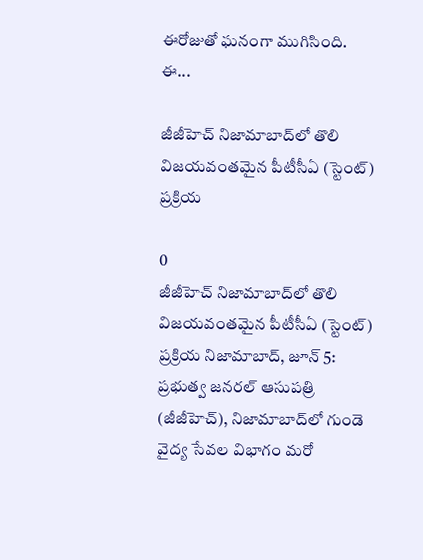ఈరోజుతో ఘనంగా ముగిసింది. ఈ...

జీజీహెచ్ నిజామాబాద్‌లో తొలి విజయవంతమైన పీటీసీఏ (స్టెంట్) ప్రక్రియ

0
జీజీహెచ్ నిజామాబాద్‌లో తొలి విజయవంతమైన పీటీసీఏ (స్టెంట్) ప్రక్రియ నిజామాబాద్, జూన్ 5: ప్రభుత్వ జనరల్ ఆసుపత్రి (జీజీహెచ్), నిజామాబాద్‌లో గుండె వైద్య సేవల విభాగం మరో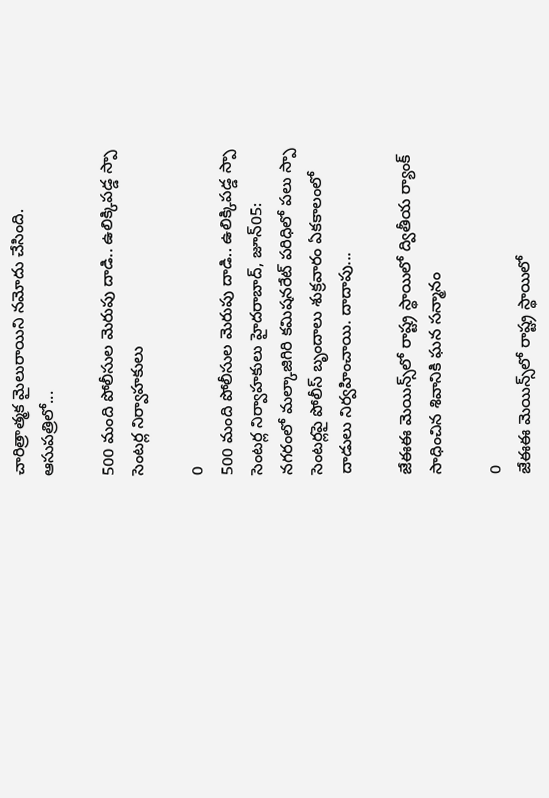చారిత్రాత్మక మైలురాయిని నమోదు చేసింది. ఆసుపత్రిలో...

500 మంది పోలీసుల మెరుపు దాడి.. ఉలిక్కిపడ్డ స్పా సెంటర్ల నిర్వాహకులు

0
500 మంది పోలీసుల మెరుపు దాడి.. ఉలిక్కిపడ్డ స్పా సెంటర్ల నిర్వాహకులు హైదరాబాద్, జూన్05: నగరంలో మల్కాజిగిరి కమిషనరేట్ పరిధిలో పలు స్పా సెంటర్లపై పోలీస్ బృందాలు శుక్రవారం ఏకకాలంలో దాడులు నిర్వహించాయి. దాదాపు...

జేఈఈ మెయిన్స్‌లో రాష్ట్ర స్థాయిలో ద్వితీయ ర్యాంక్ సాధించిన శివానికి ఘన సన్మానం

0
జేఈఈ మెయిన్స్‌లో రాష్ట్ర స్థాయిలో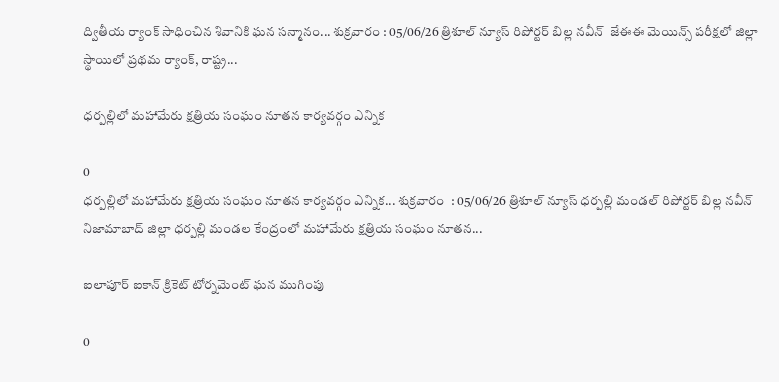ద్వితీయ ర్యాంక్ సాధించిన శివానికి ఘన సన్మానం... శుక్రవారం : 05/06/26 త్రిశూల్ న్యూస్ రిపోర్టర్ బిల్ల నవీన్  జేఈఈ మెయిన్స్ పరీక్షలో జిల్లా స్థాయిలో ప్రథమ ర్యాంక్, రాష్ట్ర...

ధర్పల్లిలో మహామేరు క్షత్రియ సంఘం నూతన కార్యవర్గం ఎన్నిక

0
ధర్పల్లిలో మహామేరు క్షత్రియ సంఘం నూతన కార్యవర్గం ఎన్నిక... శుక్రవారం  : 05/06/26 త్రిశూల్ న్యూస్ ధర్పల్లి మండల్ రిపోర్టర్ బిల్ల నవీన్  నిజామాబాద్ జిల్లా ధర్పల్లి మండల కేంద్రంలో మహామేరు క్షత్రియ సంఘం నూతన...

ఐలాపూర్ ఐకాన్ క్రికెట్ టోర్నమెంట్ ఘన ముగింపు

0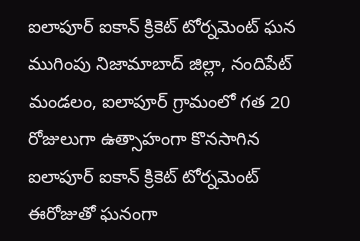ఐలాపూర్ ఐకాన్ క్రికెట్ టోర్నమెంట్ ఘన ముగింపు నిజామాబాద్ జిల్లా, నందిపేట్ మండలం, ఐలాపూర్ గ్రామంలో గత 20 రోజులుగా ఉత్సాహంగా కొనసాగిన ఐలాపూర్ ఐకాన్ క్రికెట్ టోర్నమెంట్ ఈరోజుతో ఘనంగా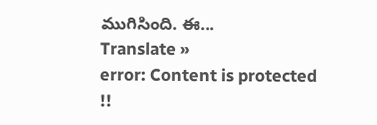ముగిసింది. ఈ...
Translate »
error: Content is protected !!